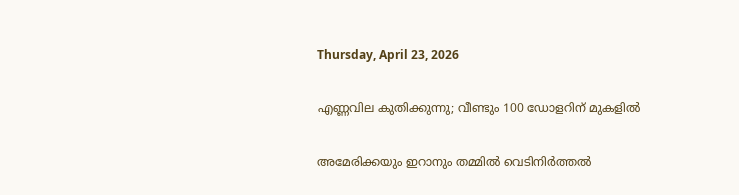Thursday, April 23, 2026

എണ്ണവില കുതിക്കുന്നു; വീണ്ടും 100 ഡോളറിന് മുകളില്‍

അമേരിക്കയും ഇറാനും തമ്മില്‍ വെടിനിര്‍ത്തല്‍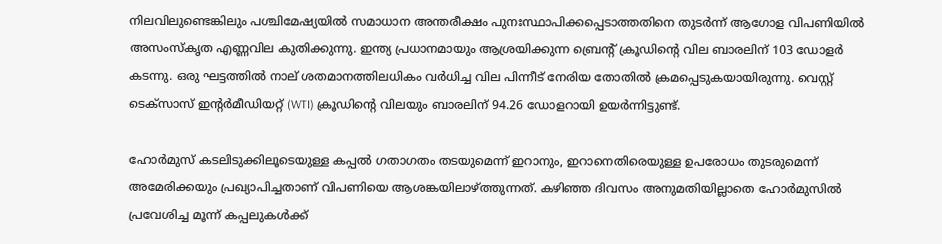നിലവിലുണ്ടെങ്കിലും പശ്ചിമേഷ്യയില്‍ സമാധാന അന്തരീക്ഷം പുനഃസ്ഥാപിക്കപ്പെടാത്തതിനെ തുടര്‍ന്ന് ആഗോള വിപണിയില്‍ അസംസ്‌കൃത എണ്ണവില കുതിക്കുന്നു. ഇന്ത്യ പ്രധാനമായും ആശ്രയിക്കുന്ന ബ്രെന്റ് ക്രൂഡിന്റെ വില ബാരലിന് 103 ഡോളര്‍ കടന്നു. ഒരു ഘട്ടത്തില്‍ നാല് ശതമാനത്തിലധികം വര്‍ധിച്ച വില പിന്നീട് നേരിയ തോതില്‍ ക്രമപ്പെടുകയായിരുന്നു. വെസ്റ്റ് ടെക്‌സാസ് ഇന്റര്‍മീഡിയറ്റ് (WTI) ക്രൂഡിന്റെ വിലയും ബാരലിന് 94.26 ഡോളറായി ഉയര്‍ന്നിട്ടുണ്ട്.

ഹോര്‍മുസ് കടലിടുക്കിലൂടെയുള്ള കപ്പല്‍ ഗതാഗതം തടയുമെന്ന് ഇറാനും, ഇറാനെതിരെയുള്ള ഉപരോധം തുടരുമെന്ന് അമേരിക്കയും പ്രഖ്യാപിച്ചതാണ് വിപണിയെ ആശങ്കയിലാഴ്ത്തുന്നത്. കഴിഞ്ഞ ദിവസം അനുമതിയില്ലാതെ ഹോര്‍മുസില്‍ പ്രവേശിച്ച മൂന്ന് കപ്പലുകള്‍ക്ക്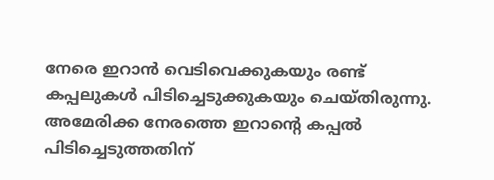നേരെ ഇറാന്‍ വെടിവെക്കുകയും രണ്ട് കപ്പലുകള്‍ പിടിച്ചെടുക്കുകയും ചെയ്തിരുന്നു. അമേരിക്ക നേരത്തെ ഇറാന്റെ കപ്പല്‍ പിടിച്ചെടുത്തതിന്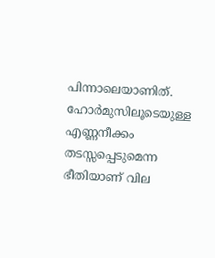പിന്നാലെയാണിത്. ഹോര്‍മുസിലൂടെയുള്ള എണ്ണനീക്കം തടസ്സപ്പെടുമെന്ന ഭീതിയാണ് വില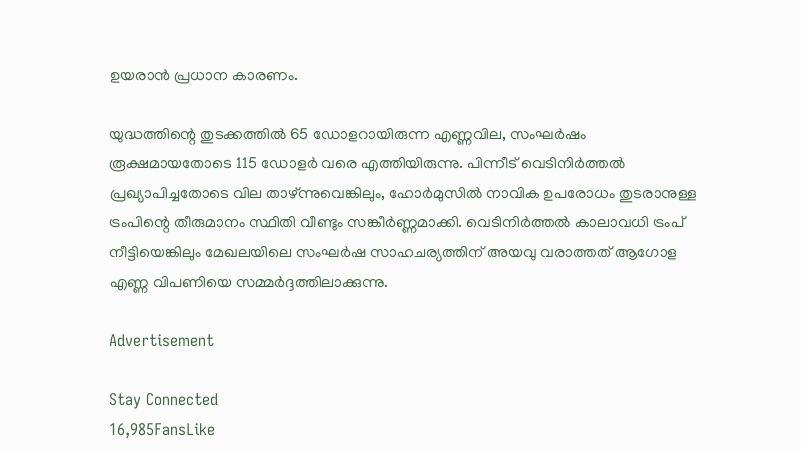ഉയരാന്‍ പ്രധാന കാരണം.

യുദ്ധത്തിന്റെ തുടക്കത്തില്‍ 65 ഡോളറായിരുന്ന എണ്ണവില, സംഘര്‍ഷം രൂക്ഷമായതോടെ 115 ഡോളര്‍ വരെ എത്തിയിരുന്നു. പിന്നീട് വെടിനിര്‍ത്തല്‍ പ്രഖ്യാപിച്ചതോടെ വില താഴ്ന്നുവെങ്കിലും, ഹോര്‍മുസില്‍ നാവിക ഉപരോധം തുടരാനുള്ള ട്രംപിന്റെ തീരുമാനം സ്ഥിതി വീണ്ടും സങ്കീര്‍ണ്ണമാക്കി. വെടിനിര്‍ത്തല്‍ കാലാവധി ട്രംപ് നീട്ടിയെങ്കിലും മേഖലയിലെ സംഘര്‍ഷ സാഹചര്യത്തിന് അയവു വരാത്തത് ആഗോള എണ്ണ വിപണിയെ സമ്മര്‍ദ്ദത്തിലാക്കുന്നു.

Advertisement

Stay Connected
16,985FansLike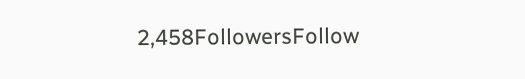2,458FollowersFollow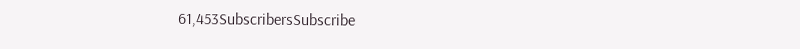61,453SubscribersSubscribe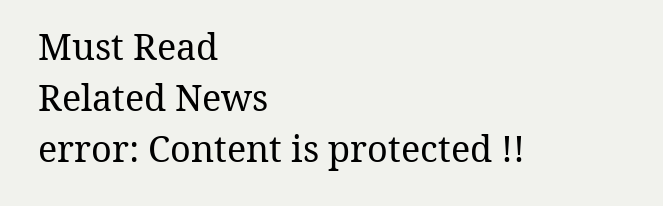Must Read
Related News
error: Content is protected !!